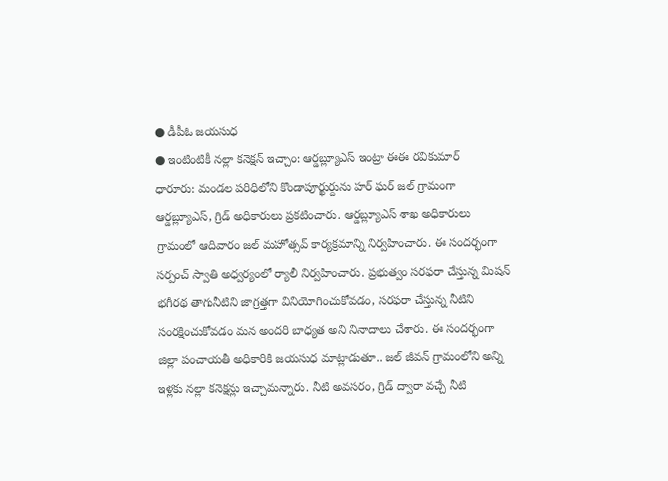● డీపీఓ జయసుధ
● ఇంటింటికీ నల్లా కనెక్షన్ ఇచ్చాం: ఆర్డబ్ల్యూఎస్ ఇంట్రా ఈఈ రవికుమార్
ధారూరు: మండల పరిధిలోని కొండాపూర్ఖుర్దును హర్ ఘర్ జల్ గ్రామంగా ఆర్డబ్ల్యూఎస్, గ్రిడ్ అధికారులు ప్రకటించారు. ఆర్డబ్ల్యూఎస్ శాఖ అధికారులు గ్రామంలో ఆదివారం జల్ మహోత్సవ్ కార్యక్రమాన్ని నిర్వహించారు. ఈ సందర్భంగా సర్పంచ్ స్వాతి అధ్వర్యంలో ర్యాలీ నిర్వహించారు. ప్రభుత్వం సరఫరా చేస్తున్న మిషన్ భగీరథ తాగునీటిని జాగ్రత్తగా వినియోగించుకోవడం, సరఫరా చేస్తున్న నీటిని సంరక్షించుకోవడం మన అందరి బాధ్యత అని నినాదాలు చేశారు. ఈ సందర్భంగా జిల్లా పంచాయతీ అధికారికి జయసుధ మాట్లాడుతూ.. జల్ జీవన్ గ్రామంలోని అన్ని ఇళ్లకు నల్లా కనెక్షన్లు ఇచ్చామన్నారు. నీటి అవసరం, గ్రిడ్ ద్వారా వచ్చే నీటి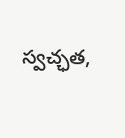స్వచ్ఛత,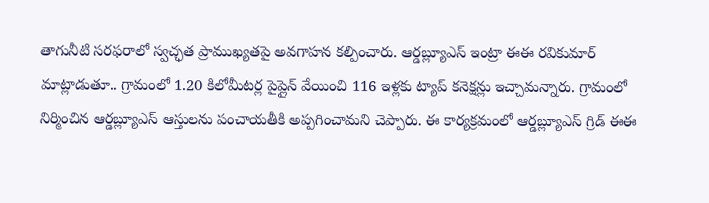తాగునీటి సరఫరాలో స్వచ్ఛత ప్రాముఖ్యతపై అవగాహన కల్పించారు. ఆర్డబ్ల్యూఎస్ ఇంట్రా ఈఈ రవికుమార్ మాట్లాడుతూ.. గ్రామంలో 1.20 కిలోమీటర్ల పైప్లైన్ వేయించి 116 ఇళ్లకు ట్యాప్ కనెక్షన్లు ఇచ్చామన్నారు. గ్రామంలో నిర్మించిన ఆర్డబ్ల్యూఎస్ ఆస్తులను పంచాయతీకి అప్పగించామని చెప్పారు. ఈ కార్యక్రమంలో ఆర్డబ్ల్యూఎస్ గ్రిడ్ ఈఈ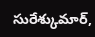సురేశ్కుమార్,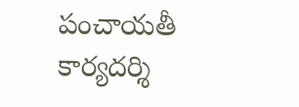పంచాయతీ కార్యదర్శి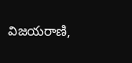విజయరాణి,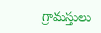గ్రామస్తులు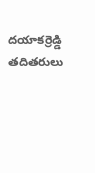దయాకర్రెడ్డి తదితరులు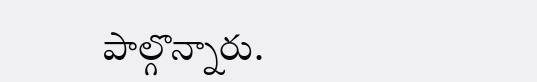పాల్గొన్నారు.